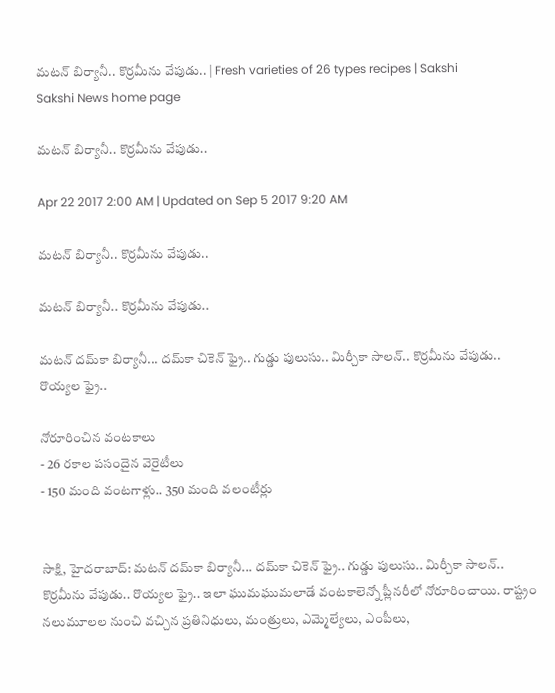మటన్‌ బిర్యానీ.. కొర్రమీను వేపుడు.. | Fresh varieties of 26 types recipes | Sakshi
Sakshi News home page

మటన్‌ బిర్యానీ.. కొర్రమీను వేపుడు..

Apr 22 2017 2:00 AM | Updated on Sep 5 2017 9:20 AM

మటన్‌ బిర్యానీ.. కొర్రమీను వేపుడు..

మటన్‌ బిర్యానీ.. కొర్రమీను వేపుడు..

మటన్‌ దమ్‌కా బిర్యానీ... దమ్‌కా చికెన్‌ ఫ్రై.. గుడ్డు పులుసు.. మిర్చీకా సాలన్‌.. కొర్రమీను వేపుడు.. రొయ్యల ఫ్రై..

నోరూరించిన వంటకాలు
- 26 రకాల పసందైన వెరైటీలు
- 150 మంది వంటగాళ్లు.. 350 మంది వలంటీర్లు


సాక్షి, హైదరాబాద్‌: మటన్‌ దమ్‌కా బిర్యానీ... దమ్‌కా చికెన్‌ ఫ్రై.. గుడ్డు పులుసు.. మిర్చీకా సాలన్‌.. కొర్రమీను వేపుడు.. రొయ్యల ఫ్రై.. ఇలా ఘుమఘుమలాడే వంటకాలెన్నో ప్లీనరీలో నోరూరించాయి. రాష్ట్రం నలుమూలల నుంచి వచ్చిన ప్రతినిధులు, మంత్రులు, ఎమ్మెల్యేలు, ఎంపీలు,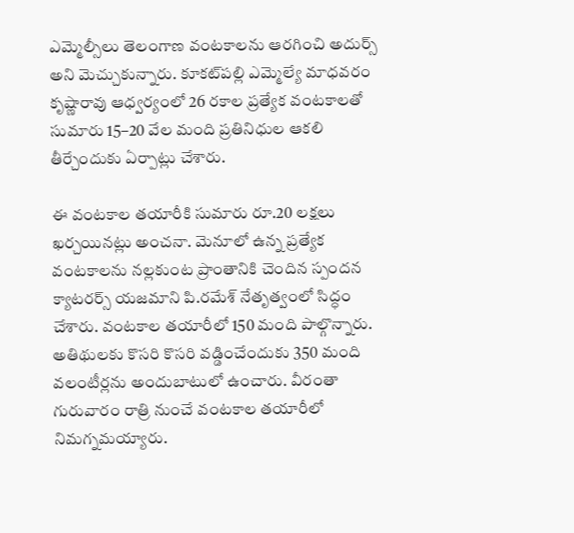ఎమ్మెల్సీలు తెలంగాణ వంటకాలను ఆరగించి అదుర్స్‌ అని మెచ్చుకున్నారు. కూకట్‌పల్లి ఎమ్మెల్యే మాధవరం కృష్ణారావు ఆధ్వర్యంలో 26 రకాల ప్రత్యేక వంటకాలతో సుమారు 15–20 వేల మంది ప్రతినిధుల ఆకలి తీర్చేందుకు ఏర్పాట్లు చేశారు.

ఈ వంటకాల తయారీకి సుమారు రూ.20 లక్షలు ఖర్చయినట్లు అంచనా. మెనూలో ఉన్న ప్రత్యేక వంటకాలను నల్లకుంట ప్రాంతానికి చెందిన స్పందన క్యాటరర్స్‌ యజమాని పి.రమేశ్‌ నేతృత్వంలో సిద్ధం చేశారు. వంటకాల తయారీలో 150 మంది పాల్గొన్నారు. అతిథులకు కొసరి కొసరి వడ్డించేందుకు 350 మంది వలంటీర్లను అందుబాటులో ఉంచారు. వీరంతా గురువారం రాత్రి నుంచే వంటకాల తయారీలో నిమగ్నమయ్యారు.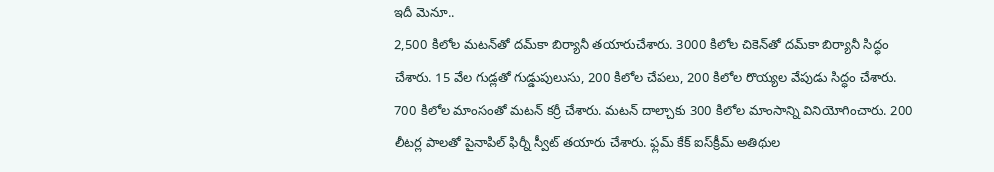ఇదీ మెనూ..
2,500 కిలోల మటన్‌తో దమ్‌కా బిర్యానీ తయారుచేశారు. 3000 కిలోల చికెన్‌తో దమ్‌కా బిర్యానీ సిద్ధం చేశారు. 15 వేల గుడ్లతో గుడ్డుపులుసు, 200 కిలోల చేపలు, 200 కిలోల రొయ్యల వేపుడు సిద్ధం చేశారు. 700 కిలోల మాంసంతో మటన్‌ కర్రీ చేశారు. మటన్‌ దాల్చాకు 300 కిలోల మాంసాన్ని వినియోగించారు. 200 లీటర్ల పాలతో పైనాపిల్‌ ఫిర్నీ స్వీట్‌ తయారు చేశారు. ఫ్లమ్‌ కేక్‌ ఐస్‌క్రీమ్‌ అతిథుల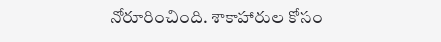నోరూరించింది. శాకాహారుల కోసం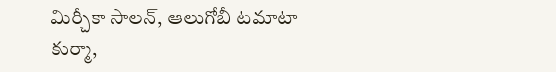మిర్చీకా సాలన్, ఆలుగోబీ టమాటా కుర్మా,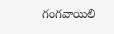గంగవాయిలి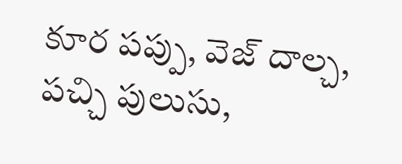కూర పప్పు, వెజ్‌ దాల్చ, పచ్చి పులుసు,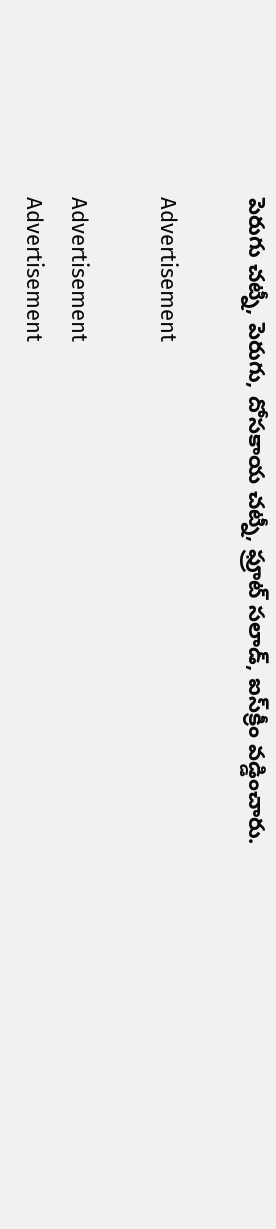పెరుగు చట్నీ, పెరుగు, దోసకాయ చట్నీ, ఫ్రూట్‌ సలాడ్, ఐస్‌క్రీం వడ్డించారు.

Advertisement

Advertisement
Advertisement